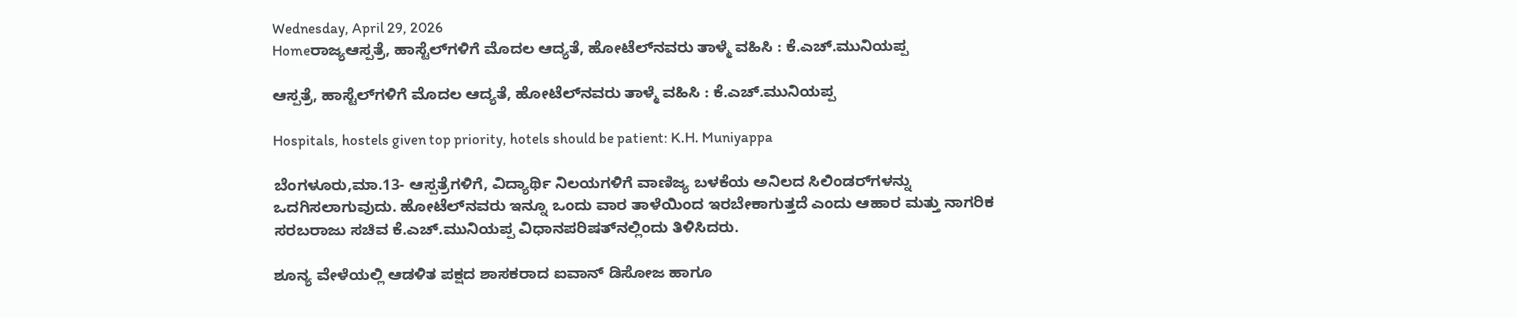Wednesday, April 29, 2026
Homeರಾಜ್ಯಆಸ್ಪತ್ರೆ, ಹಾಸ್ಟೆಲ್‌ಗಳಿಗೆ ಮೊದಲ ಆದ್ಯತೆ, ಹೋಟೆಲ್‌ನವರು ತಾಳ್ಮೆ ವಹಿಸಿ : ಕೆ.ಎಚ್‌.ಮುನಿಯಪ್ಪ

ಆಸ್ಪತ್ರೆ, ಹಾಸ್ಟೆಲ್‌ಗಳಿಗೆ ಮೊದಲ ಆದ್ಯತೆ, ಹೋಟೆಲ್‌ನವರು ತಾಳ್ಮೆ ವಹಿಸಿ : ಕೆ.ಎಚ್‌.ಮುನಿಯಪ್ಪ

Hospitals, hostels given top priority, hotels should be patient: K.H. Muniyappa

ಬೆಂಗಳೂರು,ಮಾ.13- ಆಸ್ಪತ್ರೆಗಳಿಗೆ, ವಿದ್ಯಾರ್ಥಿ ನಿಲಯಗಳಿಗೆ ವಾಣಿಜ್ಯ ಬಳಕೆಯ ಅನಿಲದ ಸಿಲಿಂಡರ್‌ಗಳನ್ನು ಒದಗಿಸಲಾಗುವುದು. ಹೋಟೆಲ್‌ನವರು ಇನ್ನೂ ಒಂದು ವಾರ ತಾಳೆಯಿಂದ ಇರಬೇಕಾಗುತ್ತದೆ ಎಂದು ಆಹಾರ ಮತ್ತು ನಾಗರಿಕ ಸರಬರಾಜು ಸಚಿವ ಕೆ.ಎಚ್‌.ಮುನಿಯಪ್ಪ ವಿಧಾನಪರಿಷತ್‌ನಲ್ಲಿಂದು ತಿಳಿಸಿದರು.

ಶೂನ್ಯ ವೇಳೆಯಲ್ಲಿ ಆಡಳಿತ ಪಕ್ಷದ ಶಾಸಕರಾದ ಐವಾನ್‌ ಡಿಸೋಜ ಹಾಗೂ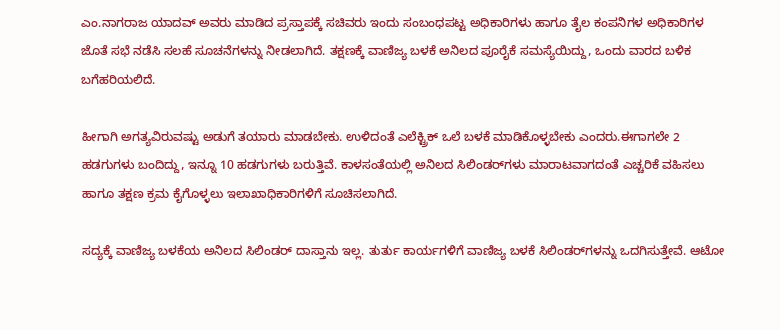ಎಂ.ನಾಗರಾಜ ಯಾದವ್‌ ಅವರು ಮಾಡಿದ ಪ್ರಸ್ತಾಪಕ್ಕೆ ಸಚಿವರು ಇಂದು ಸಂಬಂಧಪಟ್ಟ ಅಧಿಕಾರಿಗಳು ಹಾಗೂ ತೈಲ ಕಂಪನಿಗಳ ಅಧಿಕಾರಿಗಳ ಜೊತೆ ಸಭೆ ನಡೆಸಿ ಸಲಹೆ ಸೂಚನೆಗಳನ್ನು ನೀಡಲಾಗಿದೆ. ತಕ್ಷಣಕ್ಕೆ ವಾಣಿಜ್ಯ ಬಳಕೆ ಅನಿಲದ ಪೂರೈಕೆ ಸಮಸ್ಯೆಯಿದ್ದು, ಒಂದು ವಾರದ ಬಳಿಕ ಬಗೆಹರಿಯಲಿದೆ.

ಹೀಗಾಗಿ ಅಗತ್ಯವಿರುವಷ್ಟು ಅಡುಗೆ ತಯಾರು ಮಾಡಬೇಕು. ಉಳಿದಂತೆ ಎಲೆಕ್ಟ್ರಿಕ್‌ ಒಲೆ ಬಳಕೆ ಮಾಡಿಕೊಳ್ಳಬೇಕು ಎಂದರು.ಈಗಾಗಲೇ 2 ಹಡಗುಗಳು ಬಂದಿದ್ದು, ಇನ್ನೂ 10 ಹಡಗುಗಳು ಬರುತ್ತಿವೆ. ಕಾಳಸಂತೆಯಲ್ಲಿ ಅನಿಲದ ಸಿಲಿಂಡರ್‌ಗಳು ಮಾರಾಟವಾಗದಂತೆ ಎಚ್ಚರಿಕೆ ವಹಿಸಲು ಹಾಗೂ ತಕ್ಷಣ ಕ್ರಮ ಕೈಗೊಳ್ಳಲು ಇಲಾಖಾಧಿಕಾರಿಗಳಿಗೆ ಸೂಚಿಸಲಾಗಿದೆ.

ಸದ್ಯಕ್ಕೆ ವಾಣಿಜ್ಯ ಬಳಕೆಯ ಅನಿಲದ ಸಿಲಿಂಡರ್‌ ದಾಸ್ತಾನು ಇಲ್ಲ. ತುರ್ತು ಕಾರ್ಯಗಳಿಗೆ ವಾಣಿಜ್ಯ ಬಳಕೆ ಸಿಲಿಂಡರ್‌ಗಳನ್ನು ಒದಗಿಸುತ್ತೇವೆ. ಆಟೋ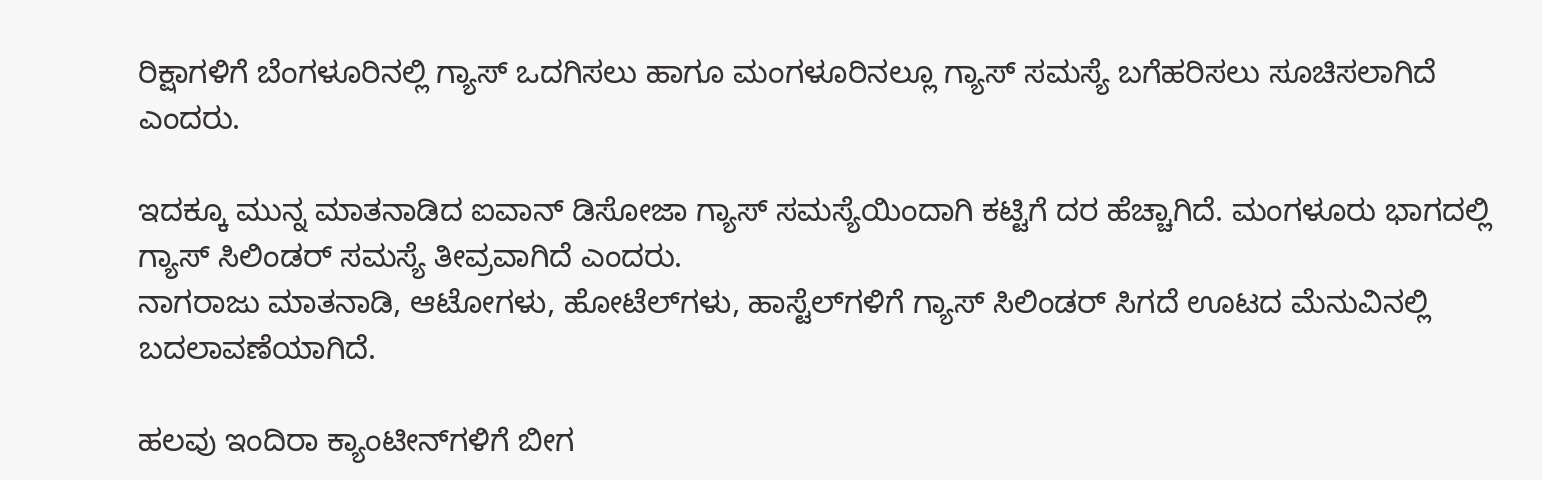ರಿಕ್ಷಾಗಳಿಗೆ ಬೆಂಗಳೂರಿನಲ್ಲಿ ಗ್ಯಾಸ್‌‍ ಒದಗಿಸಲು ಹಾಗೂ ಮಂಗಳೂರಿನಲ್ಲೂ ಗ್ಯಾಸ್‌‍ ಸಮಸ್ಯೆ ಬಗೆಹರಿಸಲು ಸೂಚಿಸಲಾಗಿದೆ ಎಂದರು.

ಇದಕ್ಕೂ ಮುನ್ನ ಮಾತನಾಡಿದ ಐವಾನ್‌ ಡಿಸೋಜಾ ಗ್ಯಾಸ್‌‍ ಸಮಸ್ಯೆಯಿಂದಾಗಿ ಕಟ್ಟಿಗೆ ದರ ಹೆಚ್ಚಾಗಿದೆ. ಮಂಗಳೂರು ಭಾಗದಲ್ಲಿ ಗ್ಯಾಸ್‌‍ ಸಿಲಿಂಡರ್‌ ಸಮಸ್ಯೆ ತೀವ್ರವಾಗಿದೆ ಎಂದರು.
ನಾಗರಾಜು ಮಾತನಾಡಿ, ಆಟೋಗಳು, ಹೋಟೆಲ್‌ಗಳು, ಹಾಸ್ಟೆಲ್‌ಗಳಿಗೆ ಗ್ಯಾಸ್‌‍ ಸಿಲಿಂಡರ್‌ ಸಿಗದೆ ಊಟದ ಮೆನುವಿನಲ್ಲಿ ಬದಲಾವಣೆಯಾಗಿದೆ.

ಹಲವು ಇಂದಿರಾ ಕ್ಯಾಂಟೀನ್‌ಗಳಿಗೆ ಬೀಗ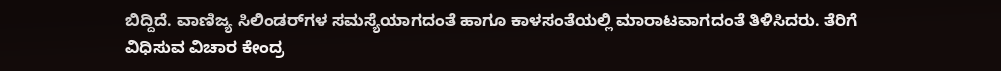ಬಿದ್ದಿದೆ. ವಾಣಿಜ್ಯ ಸಿಲಿಂಡರ್‌ಗಳ ಸಮಸ್ಯೆಯಾಗದಂತೆ ಹಾಗೂ ಕಾಳಸಂತೆಯಲ್ಲಿ ಮಾರಾಟವಾಗದಂತೆ ತಿಳಿಸಿದರು. ತೆರಿಗೆ ವಿಧಿಸುವ ವಿಚಾರ ಕೇಂದ್ರ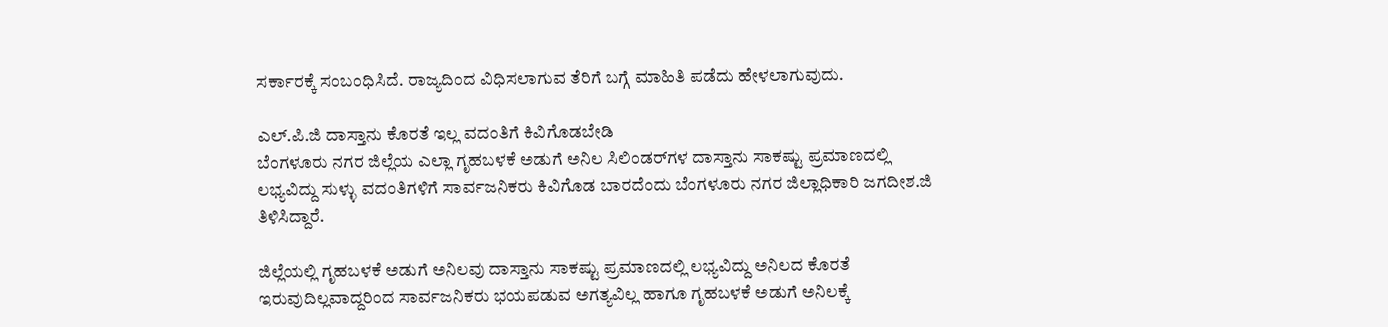ಸರ್ಕಾರಕ್ಕೆ ಸಂಬಂಧಿಸಿದೆ. ರಾಜ್ಯದಿಂದ ವಿಧಿಸಲಾಗುವ ತೆರಿಗೆ ಬಗ್ಗೆ ಮಾಹಿತಿ ಪಡೆದು ಹೇಳಲಾಗುವುದು.

ಎಲ್‌.ಪಿ.ಜಿ ದಾಸ್ತಾನು ಕೊರತೆ ಇಲ್ಲ ವದಂತಿಗೆ ಕಿವಿಗೊಡಬೇಡಿ
ಬೆಂಗಳೂರು ನಗರ ಜಿಲ್ಲೆಯ ಎಲ್ಲಾ ಗೃಹಬಳಕೆ ಅಡುಗೆ ಅನಿಲ ಸಿಲಿಂಡರ್‌ಗಳ ದಾಸ್ತಾನು ಸಾಕಷ್ಟು ಪ್ರಮಾಣದಲ್ಲಿ ಲಭ್ಯವಿದ್ದು ಸುಳ್ಳು ವದಂತಿಗಳಿಗೆ ಸಾರ್ವಜನಿಕರು ಕಿವಿಗೊಡ ಬಾರದೆಂದು ಬೆಂಗಳೂರು ನಗರ ಜಿಲ್ಲಾಧಿಕಾರಿ ಜಗದೀಶ.ಜಿ ತಿಳಿಸಿದ್ದಾರೆ.

ಜಿಲ್ಲೆಯಲ್ಲಿ ಗೃಹಬಳಕೆ ಅಡುಗೆ ಅನಿಲವು ದಾಸ್ತಾನು ಸಾಕಷ್ಟು ಪ್ರಮಾಣದಲ್ಲಿ ಲಭ್ಯವಿದ್ದು ಅನಿಲದ ಕೊರತೆ ಇರುವುದಿಲ್ಲವಾದ್ದರಿಂದ ಸಾರ್ವಜನಿಕರು ಭಯಪಡುವ ಅಗತ್ಯವಿಲ್ಲ ಹಾಗೂ ಗೃಹಬಳಕೆ ಅಡುಗೆ ಅನಿಲಕ್ಕೆ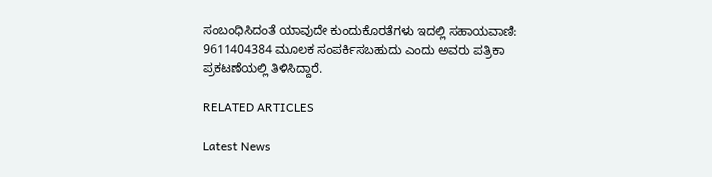ಸಂಬಂಧಿಸಿದಂತೆ ಯಾವುದೇ ಕುಂದುಕೊರತೆಗಳು ಇದಲ್ಲಿ ಸಹಾಯವಾಣಿ: 9611404384 ಮೂಲಕ ಸಂಪರ್ಕಿಸಬಹುದು ಎಂದು ಅವರು ಪತ್ರಿಕಾ ಪ್ರಕಟಣೆಯಲ್ಲಿ ತಿಳಿಸಿದ್ದಾರೆ.

RELATED ARTICLES

Latest News